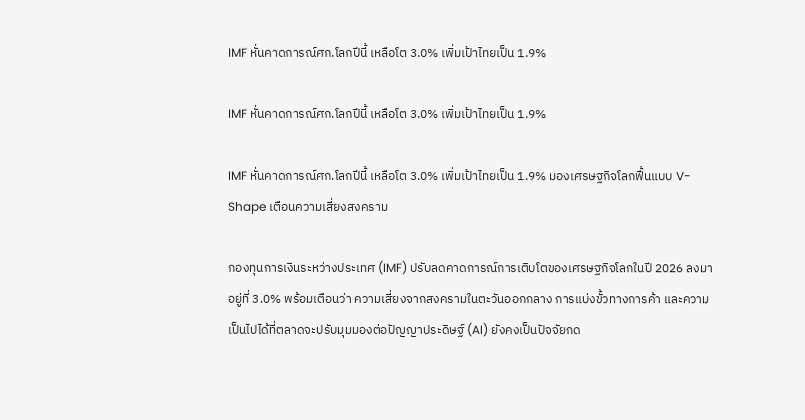IMF หั่นคาดการณ์ศก.โลกปีนี้ เหลือโต 3.0% เพิ่มเป้าไทยเป็น 1.9%

IMF หั่นคาดการณ์ศก.โลกปีนี้ เหลือโต 3.0% เพิ่มเป้าไทยเป็น 1.9%

IMF หั่นคาดการณ์ศก.โลกปีนี้ เหลือโต 3.0% เพิ่มเป้าไทยเป็น 1.9% มองเศรษฐกิจโลกฟื้นแบบ V-Shape เตือนความเสี่ยงสงคราม

กองทุนการเงินระหว่างประเทศ (IMF) ปรับลดคาดการณ์การเติบโตของเศรษฐกิจโลกในปี 2026 ลงมาอยู่ที่ 3.0% พร้อมเตือนว่า ความเสี่ยงจากสงครามในตะวันออกกลาง การแบ่งขั้วทางการค้า และความเป็นไปได้ที่ตลาดจะปรับมุมมองต่อปัญญาประดิษฐ์ (AI) ยังคงเป็นปัจจัยกด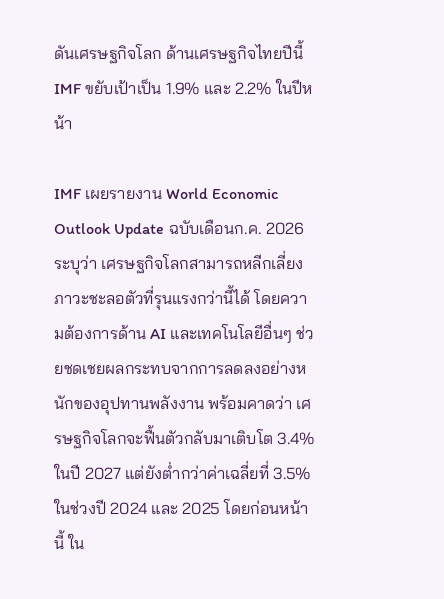ดันเศรษฐกิจโลก ด้านเศรษฐกิจไทยปีนี้ IMF ขยับเป้าเป็น 1.9% และ 2.2% ในปีหน้า

IMF เผยรายงาน World Economic Outlook Update ฉบับเดือนก.ค. 2026 ระบุว่า เศรษฐกิจโลกสามารถหลีกเลี่ยงภาวะชะลอตัวที่รุนแรงกว่านี้ได้ โดยความต้องการด้าน AI และเทคโนโลยีอื่นๆ ช่วยชดเชยผลกระทบจากการลดลงอย่างหนักของอุปทานพลังงาน พร้อมคาดว่า เศรษฐกิจโลกจะฟื้นตัวกลับมาเติบโต 3.4% ในปี 2027 แต่ยังต่ำกว่าค่าเฉลี่ยที่ 3.5% ในช่วงปี 2024 และ 2025 โดยก่อนหน้านี้ ใน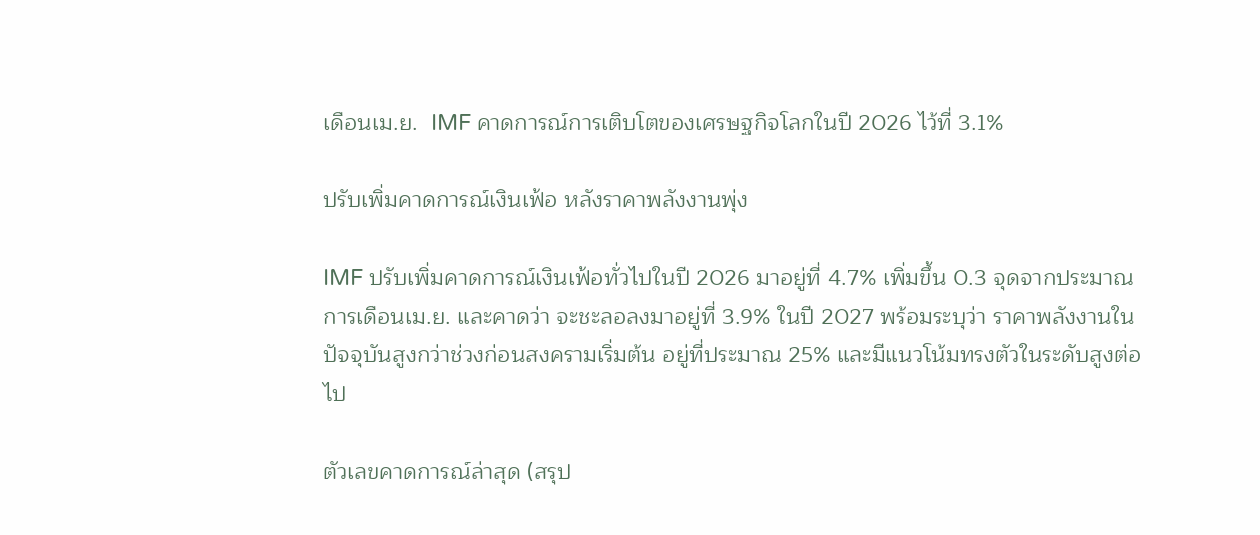เดือนเม.ย.  IMF คาดการณ์การเติบโตของเศรษฐกิจโลกในปี 2026 ไว้ที่ 3.1%

ปรับเพิ่มคาดการณ์เงินเฟ้อ หลังราคาพลังงานพุ่ง

IMF ปรับเพิ่มคาดการณ์เงินเฟ้อทั่วไปในปี 2026 มาอยู่ที่ 4.7% เพิ่มขึ้น 0.3 จุดจากประมาณการเดือนเม.ย. และคาดว่า จะชะลอลงมาอยู่ที่ 3.9% ในปี 2027 พร้อมระบุว่า ราคาพลังงานในปัจจุบันสูงกว่าช่วงก่อนสงครามเริ่มต้น อยู่ที่ประมาณ 25% และมีแนวโน้มทรงตัวในระดับสูงต่อไป

ตัวเลขคาดการณ์ล่าสุด (สรุป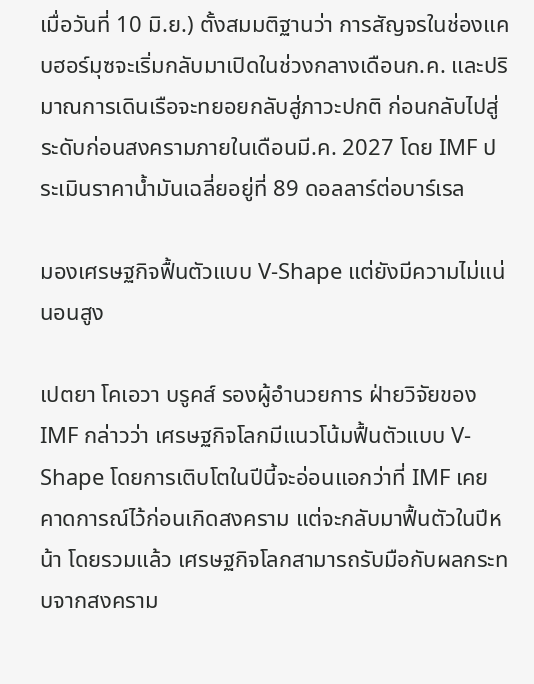เมื่อวันที่ 10 มิ.ย.) ตั้งสมมติฐานว่า การสัญจรในช่องแคบฮอร์มุซจะเริ่มกลับมาเปิดในช่วงกลางเดือนก.ค. และปริมาณการเดินเรือจะทยอยกลับสู่ภาวะปกติ ก่อนกลับไปสู่ระดับก่อนสงครามภายในเดือนมี.ค. 2027 โดย IMF ประเมินราคาน้ำมันเฉลี่ยอยู่ที่ 89 ดอลลาร์ต่อบาร์เรล

มองเศรษฐกิจฟื้นตัวแบบ V-Shape แต่ยังมีความไม่แน่นอนสูง

เปตยา โคเอวา บรูคส์ รองผู้อำนวยการ ฝ่ายวิจัยของ IMF กล่าวว่า เศรษฐกิจโลกมีแนวโน้มฟื้นตัวแบบ V-Shape โดยการเติบโตในปีนี้จะอ่อนแอกว่าที่ IMF เคยคาดการณ์ไว้ก่อนเกิดสงคราม แต่จะกลับมาฟื้นตัวในปีหน้า โดยรวมแล้ว เศรษฐกิจโลกสามารถรับมือกับผลกระทบจากสงคราม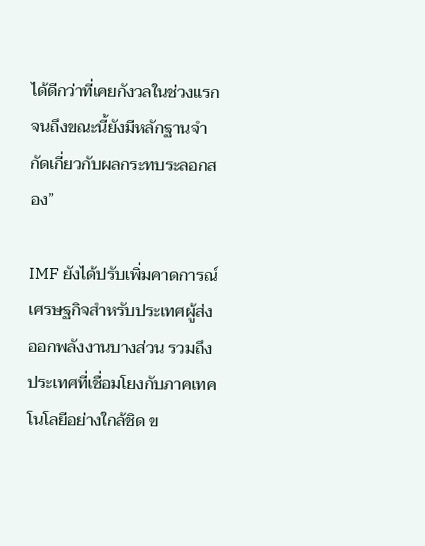ได้ดีกว่าที่เคยกังวลในช่วงแรก จนถึงขณะนี้ยังมีหลักฐานจำกัดเกี่ยวกับผลกระทบระลอกสอง”

IMF ยังได้ปรับเพิ่มคาดการณ์เศรษฐกิจสำหรับประเทศผู้ส่งออกพลังงานบางส่วน รวมถึงประเทศที่เชื่อมโยงกับภาคเทคโนโลยีอย่างใกล้ชิด ข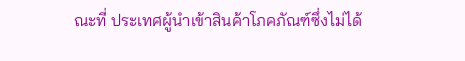ณะที่ ประเทศผู้นำเข้าสินค้าโภคภัณฑ์ซึ่งไม่ได้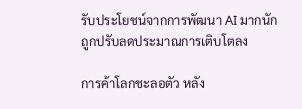รับประโยชน์จากการพัฒนา AI มากนัก ถูกปรับลดประมาณการเติบโตลง

การค้าโลกชะลอตัว หลัง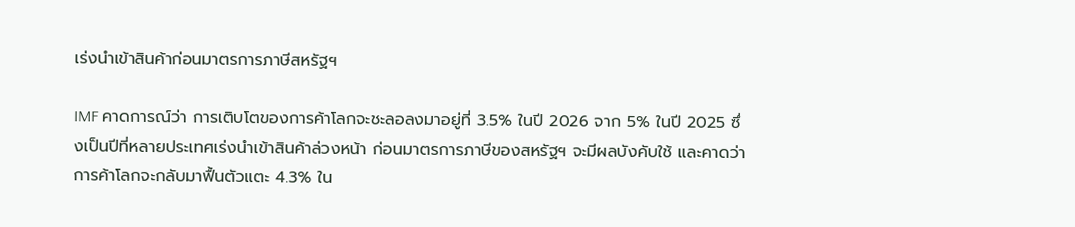เร่งนำเข้าสินค้าก่อนมาตรการภาษีสหรัฐฯ

IMF คาดการณ์ว่า การเติบโตของการค้าโลกจะชะลอลงมาอยู่ที่ 3.5% ในปี 2026 จาก 5% ในปี 2025 ซึ่งเป็นปีที่หลายประเทศเร่งนำเข้าสินค้าล่วงหน้า ก่อนมาตรการภาษีของสหรัฐฯ จะมีผลบังคับใช้ และคาดว่า การค้าโลกจะกลับมาฟื้นตัวแตะ 4.3% ใน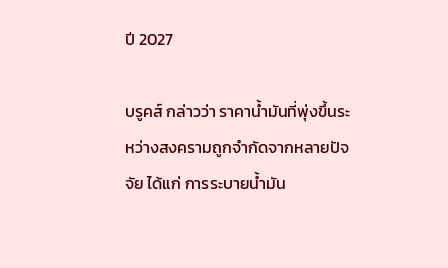ปี 2027

บรูคส์ กล่าวว่า ราคาน้ำมันที่พุ่งขึ้นระหว่างสงครามถูกจำกัดจากหลายปัจจัย ได้แก่ การระบายน้ำมัน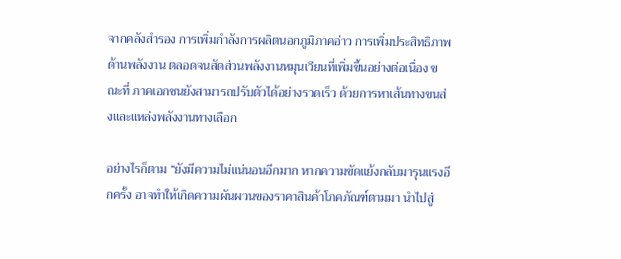จากคลังสำรอง การเพิ่มกำลังการผลิตนอกภูมิภาคอ่าว การเพิ่มประสิทธิภาพด้านพลังงาน ตลอดจนสัดส่วนพลังงานหมุนเวียนที่เพิ่มขึ้นอย่างต่อเนื่อง ขณะที่ ภาคเอกชนยังสามารถปรับตัวได้อย่างรวดเร็ว ด้วยการหาเส้นทางขนส่งและแหล่งพลังงานทางเลือก

อย่างไรก็ตาม “ยังมีความไม่แน่นอนอีกมาก หากความขัดแย้งกลับมารุนแรงอีกครั้ง อาจทำให้เกิดความผันผวนของราคาสินค้าโภคภัณฑ์ตามมา นำไปสู่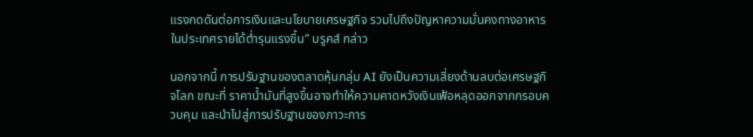แรงกดดันต่อการเงินและนโยบายเศรษฐกิจ รวมไปถึงปัญหาความมั่นคงทางอาหารในประเทศรายได้ต่ำรุนแรงขึ้น” บรูคส์ กล่าว

นอกจากนี้ การปรับฐานของตลาดหุ้นกลุ่ม AI ยังเป็นความเสี่ยงด้านลบต่อเศรษฐกิจโลก ขณะที่ ราคาน้ำมันที่สูงขึ้นอาจทำให้ความคาดหวังเงินเฟ้อหลุดออกจากกรอบควบคุม และนำไปสู่การปรับฐานของภาวะการ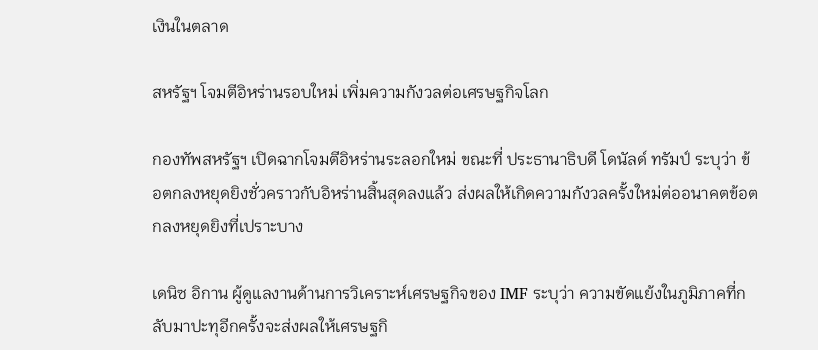เงินในตลาด

สหรัฐฯ โจมตีอิหร่านรอบใหม่ เพิ่มความกังวลต่อเศรษฐกิจโลก

กองทัพสหรัฐฯ เปิดฉากโจมตีอิหร่านระลอกใหม่ ขณะที่ ประธานาธิบดี โดนัลด์ ทรัมป์ ระบุว่า ข้อตกลงหยุดยิงชั่วคราวกับอิหร่านสิ้นสุดลงแล้ว ส่งผลให้เกิดความกังวลครั้งใหม่ต่ออนาคตข้อตกลงหยุดยิงที่เปราะบาง

เดนิซ อิกาน ผู้ดูแลงานด้านการวิเคราะห์เศรษฐกิจของ IMF ระบุว่า ความขัดแย้งในภูมิภาคที่กลับมาปะทุอีกครั้งจะส่งผลให้เศรษฐกิ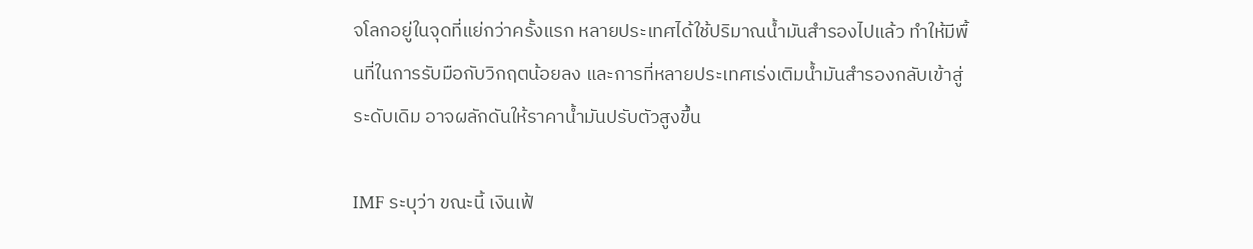จโลกอยู่ในจุดที่แย่กว่าครั้งแรก หลายประเทศได้ใช้ปริมาณน้ำมันสำรองไปแล้ว ทำให้มีพื้นที่ในการรับมือกับวิกฤตน้อยลง และการที่หลายประเทศเร่งเติมน้ำมันสำรองกลับเข้าสู่ระดับเดิม อาจผลักดันให้ราคาน้ำมันปรับตัวสูงขึ้น

IMF ระบุว่า ขณะนี้ เงินเฟ้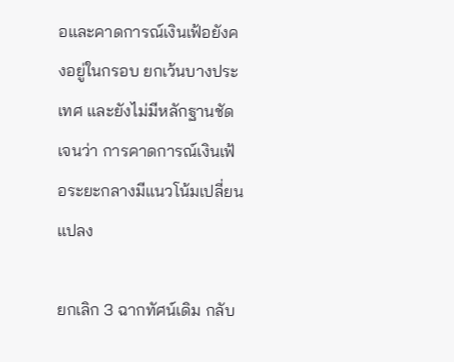อและคาดการณ์เงินเฟ้อยังคงอยู่ในกรอบ ยกเว้นบางประเทศ และยังไม่มีหลักฐานชัดเจนว่า การคาดการณ์เงินเฟ้อระยะกลางมีแนวโน้มเปลี่ยนแปลง

ยกเลิก 3 ฉากทัศน์เดิม กลับ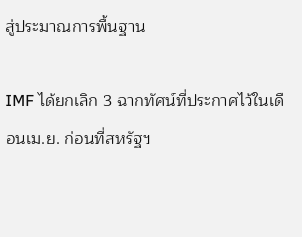สู่ประมาณการพื้นฐาน

IMF ได้ยกเลิก 3 ฉากทัศน์ที่ประกาศไว้ในเดือนเม.ย. ก่อนที่สหรัฐฯ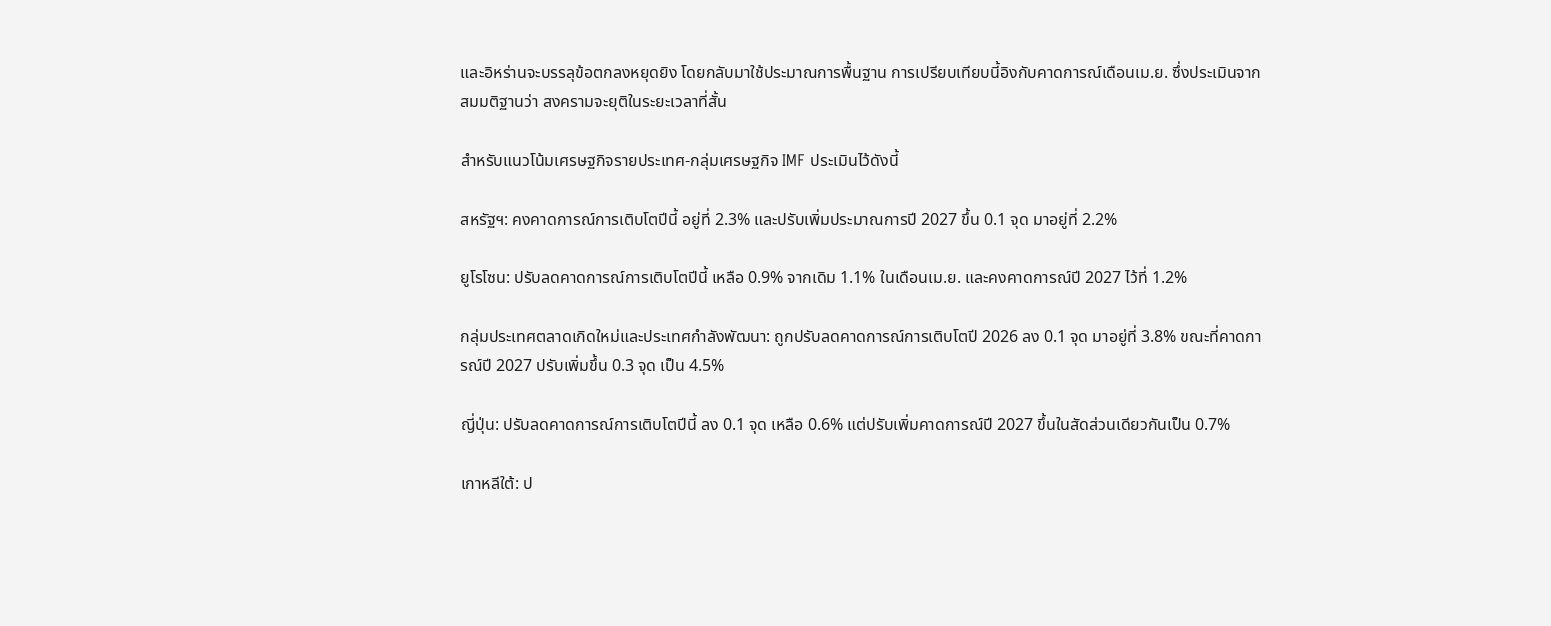และอิหร่านจะบรรลุข้อตกลงหยุดยิง โดยกลับมาใช้ประมาณการพื้นฐาน การเปรียบเทียบนี้อิงกับคาดการณ์เดือนเม.ย. ซึ่งประเมินจากสมมติฐานว่า สงครามจะยุติในระยะเวลาที่สั้น

สำหรับแนวโน้มเศรษฐกิจรายประเทศ-กลุ่มเศรษฐกิจ IMF ประเมินไว้ดังนี้

สหรัฐฯ: คงคาดการณ์การเติบโตปีนี้ อยู่ที่ 2.3% และปรับเพิ่มประมาณการปี 2027 ขึ้น 0.1 จุด มาอยู่ที่ 2.2%

ยูโรโซน: ปรับลดคาดการณ์การเติบโตปีนี้ เหลือ 0.9% จากเดิม 1.1% ในเดือนเม.ย. และคงคาดการณ์ปี 2027 ไว้ที่ 1.2%

กลุ่มประเทศตลาดเกิดใหม่และประเทศกำลังพัฒนา: ถูกปรับลดคาดการณ์การเติบโตปี 2026 ลง 0.1 จุด มาอยู่ที่ 3.8% ขณะที่คาดการณ์ปี 2027 ปรับเพิ่มขึ้น 0.3 จุด เป็น 4.5%

ญี่ปุ่น: ปรับลดคาดการณ์การเติบโตปีนี้ ลง 0.1 จุด เหลือ 0.6% แต่ปรับเพิ่มคาดการณ์ปี 2027 ขึ้นในสัดส่วนเดียวกันเป็น 0.7%

เกาหลีใต้: ป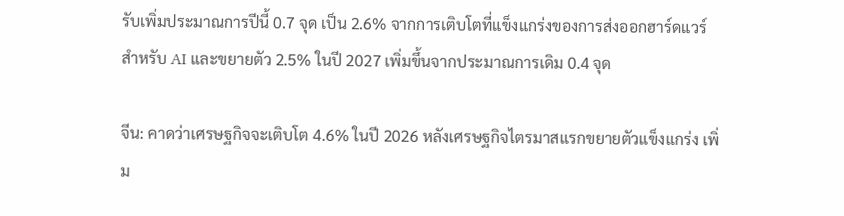รับเพิ่มประมาณการปีนี้ 0.7 จุด เป็น 2.6% จากการเติบโตที่แข็งแกร่งของการส่งออกฮาร์ดแวร์สำหรับ AI และขยายตัว 2.5% ในปี 2027 เพิ่มขึ้นจากประมาณการเดิม 0.4 จุด

จีน: คาดว่าเศรษฐกิจจะเติบโต 4.6% ในปี 2026 หลังเศรษฐกิจไตรมาสแรกขยายตัวแข็งแกร่ง เพิ่ม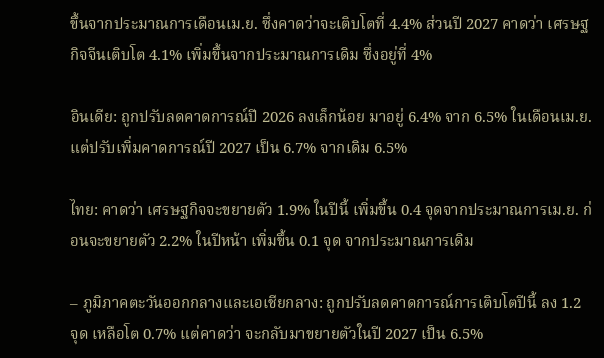ขึ้นจากประมาณการเดือนเม.ย. ซึ่งคาดว่าจะเติบโตที่ 4.4% ส่วนปี 2027 คาดว่า เศรษฐกิจจีนเติบโต 4.1% เพิ่มขึ้นจากประมาณการเดิม ซึ่งอยู่ที่ 4%

อินเดีย: ถูกปรับลดคาดการณ์ปี 2026 ลงเล็กน้อย มาอยู่ 6.4% จาก 6.5% ในเดือนเม.ย. แต่ปรับเพิ่มคาดการณ์ปี 2027 เป็น 6.7% จากเดิม 6.5%

ไทย: คาดว่า เศรษฐกิจจะขยายตัว 1.9% ในปีนี้ เพิ่มขึ้น 0.4 จุดจากประมาณการเม.ย. ก่อนจะขยายตัว 2.2% ในปีหน้า เพิ่มขึ้น 0.1 จุด จากประมาณการเดิม

– ภูมิภาคตะวันออกกลางและเอเชียกลาง: ถูกปรับลดคาดการณ์การเติบโตปีนี้ ลง 1.2 จุด เหลือโต 0.7% แต่คาดว่า จะกลับมาขยายตัวในปี 2027 เป็น 6.5%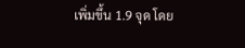เพิ่มขึ้น 1.9 จุด โดย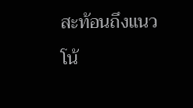สะท้อนถึงแนวโน้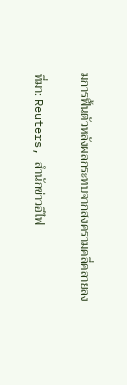มการฟื้นตัวหลังผลกระทบจากสงครามคลี่คลายลง

ที่มา: Reuters, สำนักข่าวอีไฟ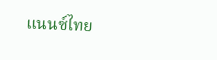แนนซ์ไทย